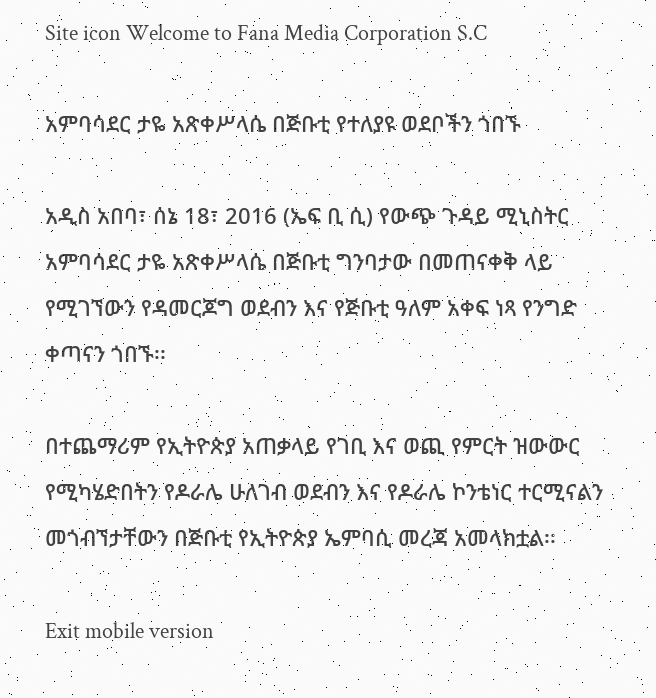Site icon Welcome to Fana Media Corporation S.C

አምባሳደር ታዬ አጽቀሥላሴ በጅቡቲ የተለያዩ ወደቦችን ጎበኙ

አዲስ አበባ፣ ሰኔ 18፣ 2016 (ኤፍ ቢ ሲ) የውጭ ጉዳይ ሚኒስትር አምባሳደር ታዬ አጽቀሥላሴ በጅቡቲ ግንባታው በመጠናቀቅ ላይ የሚገኘውን የዳመርጆግ ወደብን እና የጅቡቲ ዓለም አቀፍ ነጻ የንግድ ቀጣናን ጎበኙ፡፡

በተጨማሪም የኢትዮጵያ አጠቃላይ የገቢ እና ወጪ የምርት ዝውውር የሚካሄድበትን የዶራሌ ሁለገብ ወደብን እና የዶራሌ ኮንቴነር ተርሚናልን መጎብኘታቸውን በጅቡቲ የኢትዮጵያ ኤምባሲ መረጃ አመላክቷል፡፡

Exit mobile version